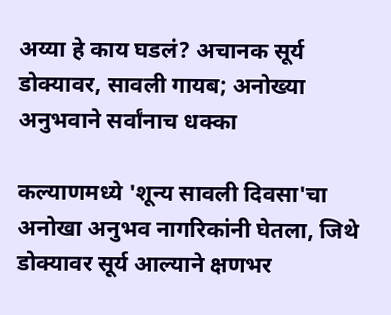अय्या हे काय घडलं? अचानक सूर्य डोक्यावर, सावली गायब; अनोख्या अनुभवाने सर्वांनाच धक्का

कल्याणमध्ये 'शून्य सावली दिवसा'चा अनोखा अनुभव नागरिकांनी घेतला, जिथे डोक्यावर सूर्य आल्याने क्षणभर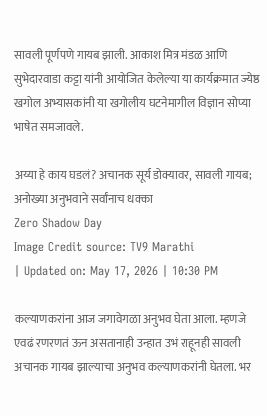सावली पूर्णपणे गायब झाली. आकाश मित्र मंडळ आणि सुभेदारवाडा कट्टा यांनी आयोजित केलेल्या या कार्यक्रमात ज्येष्ठ खगोल अभ्यासकांनी या खगोलीय घटनेमागील विज्ञान सोप्या भाषेत समजावले.

अय्या हे काय घडलं? अचानक सूर्य डोक्यावर, सावली गायब; अनोख्या अनुभवाने सर्वांनाच धक्का
Zero Shadow Day
Image Credit source: TV9 Marathi
| Updated on: May 17, 2026 | 10:30 PM

कल्याणकरांना आज जगावेगळा अनुभव घेता आला. म्हणजे एवढं रणरणतं ऊन असतानाही उन्हात उभं राहूनही सावली अचानक गायब झाल्याचा अनुभव कल्याणकरांनी घेतला. भर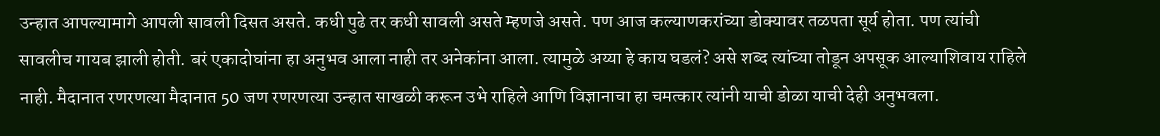उन्हात आपल्यामागे आपली सावली दिसत असते. कधी पुढे तर कधी सावली असते म्हणजे असते. पण आज कल्याणकरांच्या डोक्यावर तळपता सूर्य होता. पण त्यांची सावलीच गायब झाली होती. बरं एकादोघांना हा अनुभव आला नाही तर अनेकांना आला. त्यामुळे अय्या हे काय घडलं? असे शब्द त्यांच्या तोडून अपसूक आल्याशिवाय राहिले नाही. मैदानात रणरणत्या मैदानात 50 जण रणरणत्या उन्हात साखळी करून उभे राहिले आणि विज्ञानाचा हा चमत्कार त्यांनी याची डोळा याची देही अनुभवला.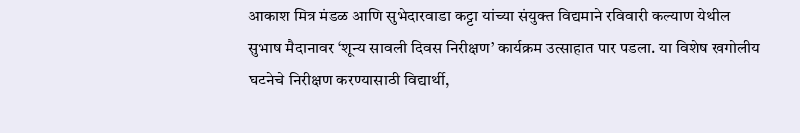आकाश मित्र मंडळ आणि सुभेदारवाडा कट्टा यांच्या संयुक्त विद्यमाने रविवारी कल्याण येथील सुभाष मैदानावर ‘शून्य सावली दिवस निरीक्षण’ कार्यक्रम उत्साहात पार पडला. या विशेष खगोलीय घटनेचे निरीक्षण करण्यासाठी विद्यार्थी,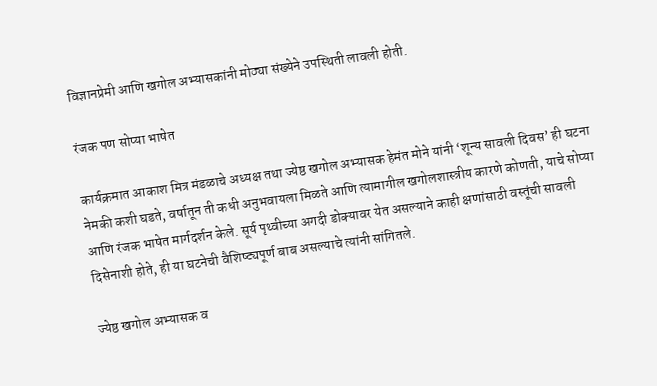विज्ञानप्रेमी आणि खगोल अभ्यासकांनी मोठ्या संख्येने उपस्थिती लावली होती.

रंजक पण सोप्या भाषेत

कार्यक्रमात आकाश मित्र मंडळाचे अध्यक्ष तथा ज्येष्ठ खगोल अभ्यासक हेमंत मोने यांनी ‘शून्य सावली दिवस’ ही घटना नेमकी कशी घडते, वर्षातून ती कधी अनुभवायला मिळते आणि त्यामागील खगोलशास्त्रीय कारणे कोणती, याचे सोप्या आणि रंजक भाषेत मार्गदर्शन केले. सूर्य पृथ्वीच्या अगदी डोक्यावर येत असल्याने काही क्षणांसाठी वस्तूंची सावली दिसेनाशी होते, ही या घटनेची वैशिष्ट्यपूर्ण बाब असल्याचे त्यांनी सांगितले.

ज्येष्ठ खगोल अभ्यासक व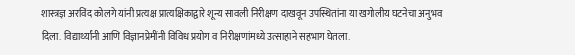शास्त्रज्ञ अरविंद कोलगे यांनी प्रत्यक्ष प्रात्यक्षिकाद्वारे शून्य सावली निरीक्षण दाखवून उपस्थितांना या खगोलीय घटनेचा अनुभव दिला. विद्यार्थ्यांनी आणि विज्ञानप्रेमींनी विविध प्रयोग व निरीक्षणांमध्ये उत्साहाने सहभाग घेतला.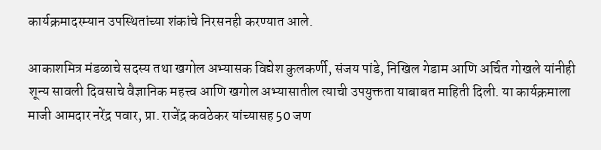कार्यक्रमादरम्यान उपस्थितांच्या शंकांचे निरसनही करण्यात आले.

आकाशमित्र मंडळाचे सदस्य तथा खगोल अभ्यासक विद्येश कुलकर्णी, संजय पांडे, निखिल गेडाम आणि अर्चित गोखले यांनीही शून्य सावली दिवसाचे वैज्ञानिक महत्त्व आणि खगोल अभ्यासातील त्याची उपयुक्तता याबाबत माहिती दिली. या कार्यक्रमाला माजी आमदार नरेंद्र पवार, प्रा. राजेंद्र कवठेकर यांच्यासह 50 जण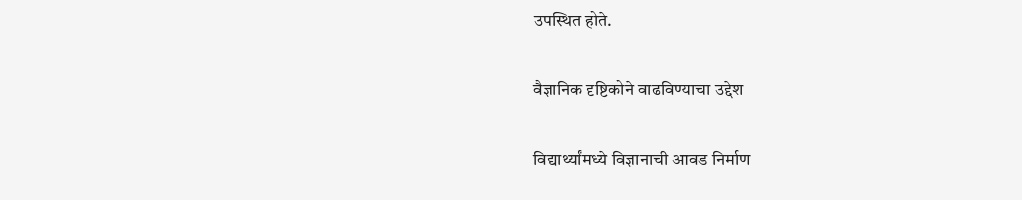उपस्थित होते.

वैज्ञानिक दृष्टिकोने वाढविण्याचा उद्देश

विद्यार्थ्यांमध्ये विज्ञानाची आवड निर्माण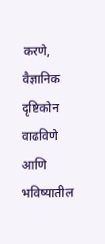करणे, वैज्ञानिक दृष्टिकोन वाढविणे आणि भविष्यातील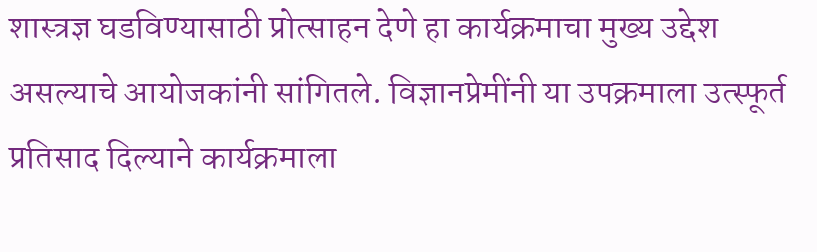शास्त्रज्ञ घडविण्यासाठी प्रोत्साहन देणे हा कार्यक्रमाचा मुख्य उद्देश असल्याचे आयोजकांनी सांगितले. विज्ञानप्रेमींनी या उपक्रमाला उत्स्फूर्त प्रतिसाद दिल्याने कार्यक्रमाला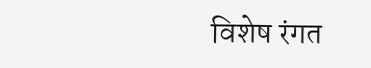विशेष रंगत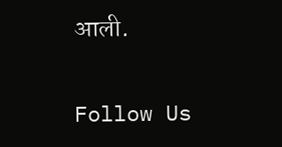आली.

Follow Us